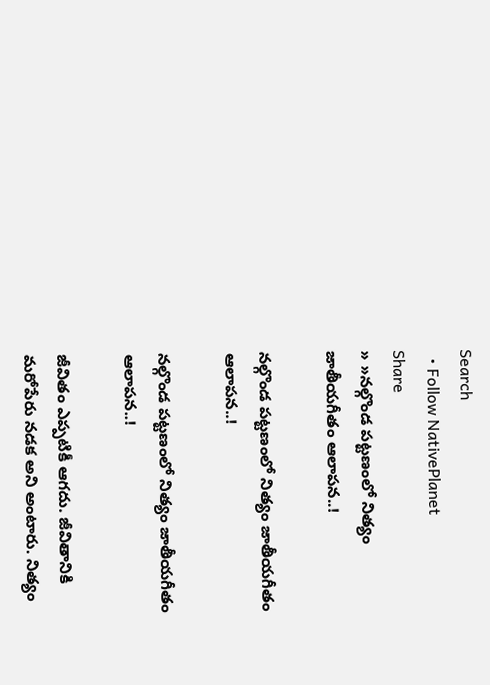Search
  • Follow NativePlanet
Share
» »నల్గొండ ప‌ట్ట‌ణంలో నిత్యం జాతీయ‌గీతం ఆలాప‌న‌..!

నల్గొండ ప‌ట్ట‌ణంలో నిత్యం జాతీయ‌గీతం ఆలాప‌న‌..!

నల్గొండ ప‌ట్ట‌ణంలో నిత్యం జాతీయ‌గీతం ఆలాప‌న‌..!

జీవితం ఎప్పటికీ ఆగదు. జీవితానికి మ‌రోపేరు నడక అని అంటారు. నిత్యం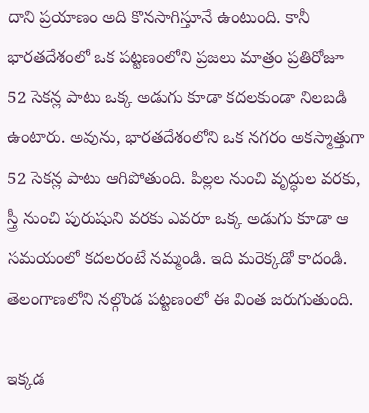దాని ప్ర‌యాణం అది కొన‌సాగిస్తూనే ఉంటుంది. కానీ భారతదేశంలో ఒక ప‌ట్ట‌ణంలోని ప్ర‌జ‌లు మాత్రం ప్రతిరోజూ 52 సెకన్ల పాటు ఒక్క అడుగు కూడా కదలకుండా నిలబడి ఉంటారు. అవును, భారతదేశంలోని ఒక నగరం అకస్మాత్తుగా 52 సెకన్ల పాటు ఆగిపోతుంది. పిల్లల నుంచి వృద్ధుల వరకు, స్త్రీ నుంచి పురుషుని వరకు ఎవరూ ఒక్క అడుగు కూడా ఆ స‌మ‌యంలో క‌ద‌ల‌రంటే న‌మ్మండి. ఇది మ‌రెక్క‌డో కాదండి. తెలంగాణ‌లోని న‌ల్గొండ ప‌ట్ట‌ణంలో ఈ వింత జ‌రుగుతుంది.

ఇక్కడ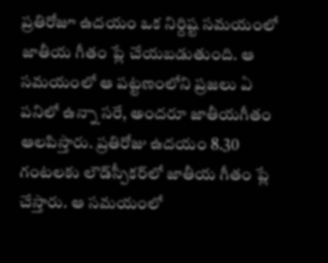ప్రతిరోజూ ఉదయం ఒక నిర్దిష్ట సమయంలో జాతీయ గీతం ప్లే చేయబడుతుంది. ఆ స‌మ‌యంలో ఆ ప‌ట్ట‌ణంలోని ప్ర‌జ‌లు ఏ ప‌నిలో ఉన్నా స‌రే, అంద‌రూ జాతీయ‌గీతం ఆల‌పిస్తారు. ప్రతిరోజు ఉదయం 8.30 గంటలకు లౌడ్‌స్పీకర్‌లో జాతీయ గీతం ప్లే చేస్తారు. ఆ స‌మ‌యంలో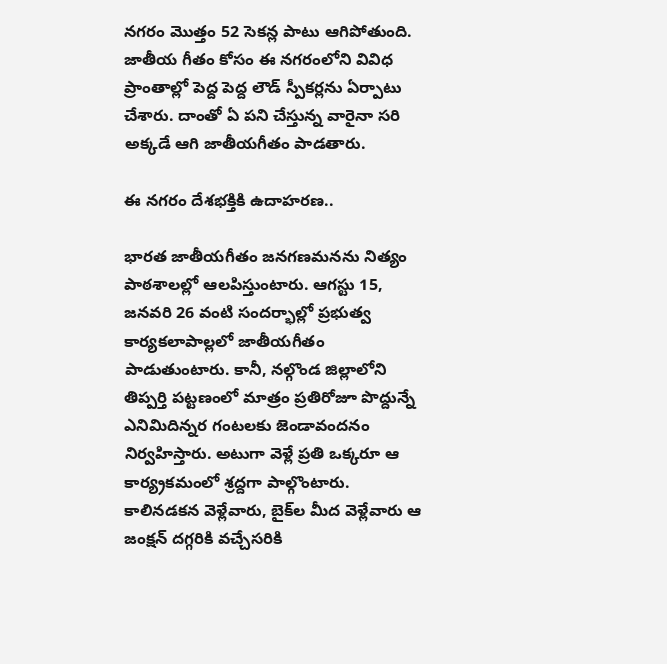నగరం మొత్తం 52 సెకన్ల పాటు ఆగిపోతుంది. జాతీయ గీతం కోసం ఈ న‌గరంలోని వివిధ ప్రాంతాల్లో పెద్ద పెద్ద లౌడ్ స్పీకర్లను ఏర్పాటు చేశారు. దాంతో ఏ ప‌ని చేస్తున్న వారైనా స‌రి అక్క‌డే ఆగి జాతీయ‌గీతం పాడ‌తారు.

ఈ నగరం దేశభక్తికి ఉదాహరణ..

భార‌త జాతీయ‌గీతం జ‌న‌గ‌ణ‌మ‌న‌ను నిత్యం పాఠ‌శాల‌ల్లో ఆల‌పిస్తుంటారు. ఆగ‌స్టు 15, జ‌న‌వ‌రి 26 వంటి సందర్భాల్లో ప్ర‌భుత్వ కార్య‌కలాపాల్ల‌లో జాతీయ‌గీతం పాడుతుంటారు. కానీ, న‌ల్గొండ జిల్లాలోని తిప్ప‌ర్తి ప‌ట్ట‌ణంలో మాత్రం ప్ర‌తిరోజూ పొద్దున్నే ఎనిమిదిన్న‌ర గంట‌ల‌కు జెండావంద‌నం నిర్వ‌హిస్తారు. అటుగా వెళ్లే ప్ర‌తి ఒక్క‌రూ ఆ కార్య్ర‌క‌మంలో శ్ర‌ద్ద‌గా పాల్గొంటారు. కాలిన‌డ‌కన వెళ్లేవారు, బైక్‌ల మీద వెళ్లేవారు ఆ జంక్ష‌న్ ద‌గ్గ‌రికి వ‌చ్చేస‌రికి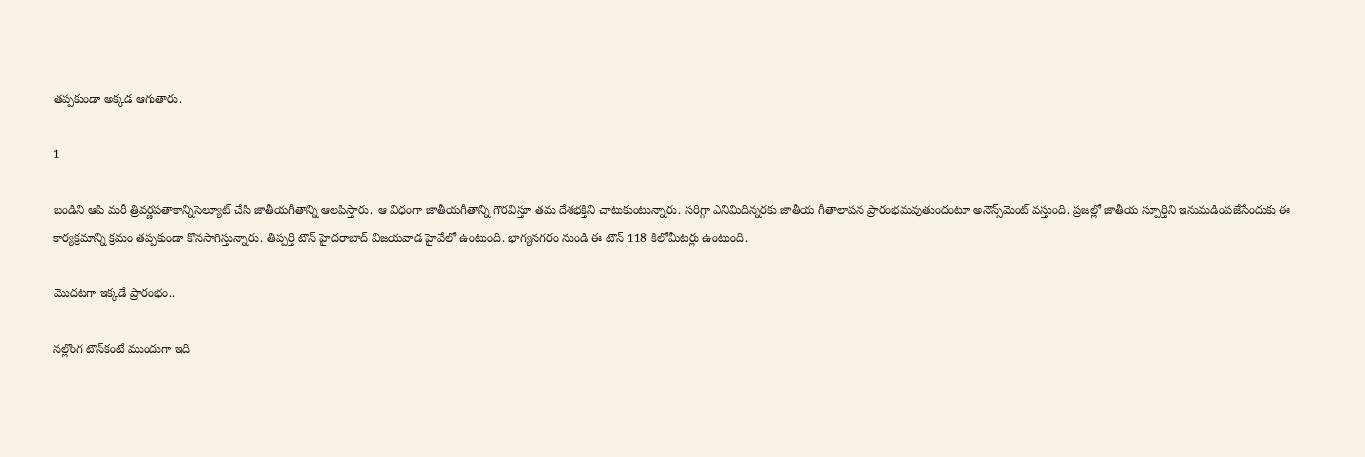త‌ప్ప‌కుండా అక్క‌డ ఆగుతారు.

1

బండిని ఆపి మ‌రీ త్రివ‌ర్ణ‌ప‌తాకాన్నిసెల్యూట్ చేసి జాతీయ‌గీతాన్ని ఆల‌పిస్తారు. ఆ విధంగా జాతీయ‌గీతాన్ని గౌర‌విస్తూ త‌మ దేశ‌భ‌క్తిని చాటుకుంటున్నారు. స‌రిగ్గా ఎనిమిదిన్న‌ర‌కు జాతీయ గీతాలాప‌న ప్రారంభ‌మ‌వుతుందంటూ అనౌన్స్‌మెంట్ వ‌స్తుంది. ప్ర‌జ‌ల్లో జాతీయ స్పూర్తిని ఇనుమ‌డింప‌జేసేందుకు ఈ కార్య‌క్ర‌మాన్ని క్ర‌మం త‌ప్ప‌కుండా కొన‌సాగిస్తున్నారు. తిప్ప‌ర్తి టౌన్ హైద‌రాబాద్ విజ‌య‌వాడ హైవేలో ఉంటుంది. భాగ్య‌న‌గ‌రం నుండి ఈ టౌన్ 118 కిలోమీట‌ర్లు ఉంటుంది.

మొద‌ట‌గా ఇక్క‌డే ప్రారంభం..

నల్లొంగ టౌన్‌కంటే ముందుగా ఇది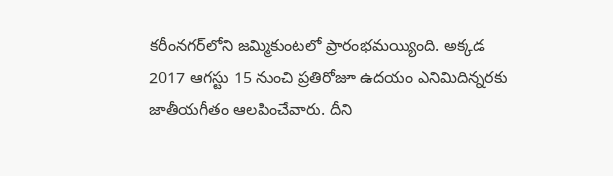క‌రీంన‌గ‌ర్‌లోని జ‌మ్మికుంట‌లో ప్రారంభ‌మ‌య్యింది. అక్క‌డ 2017 ఆగస్టు 15 నుంచి ప్ర‌తిరోజూ ఉదయం ఎనిమిదిన్న‌ర‌కు జాతీయ‌గీతం ఆల‌పించేవారు. దీని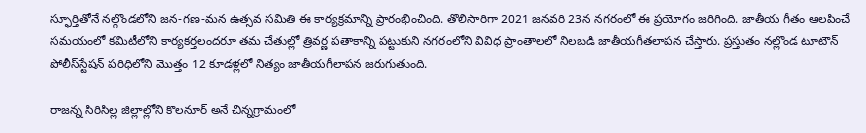స్ఫూర్తితోనే నల్గొండలోని జన-గణ-మన ఉత్సవ సమితి ఈ కార్యక్రమాన్ని ప్రారంభించింది. తొలిసారిగా 2021 జనవరి 23న నగరంలో ఈ ప్రయోగం జరిగింది. జాతీయ గీతం ఆలపించే సమయంలో కమిటీలోని కార్యకర్తలందరూ తమ చేతుల్లో త్రివర్ణ పతాకాన్ని పట్టుకుని నగరంలోని వివిధ ప్రాంతాలలో నిలబడి జాతీయ‌గీతలాప‌న చేస్తారు. ప్రస్తుతం న‌ల్లొండ టూటౌన్ పోలీస్‌స్టేష‌న్ ప‌రిధిలోని మొత్తం 12 కూడ‌ళ్ల‌లో నిత్యం జాతీయ‌గీలాప‌న జ‌రుగుతుంది.

రాజ‌న్న సిరిసిల్ల జిల్లాల్లోని కొల‌నూర్ అనే చిన్న‌గ్రామంలో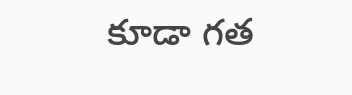కూడా గ‌త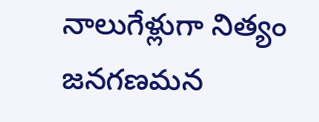నాలుగేళ్లుగా నిత్యం జ‌న‌గ‌ణ‌మ‌న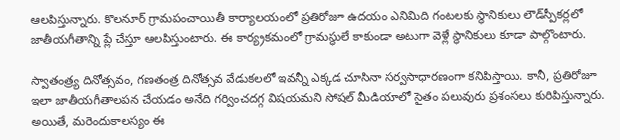ఆల‌పిస్తున్నారు. కొల‌నూర్ గ్రామ‌పంచాయితీ కార్యాల‌యంలో ప్ర‌తిరోజూ ఉద‌యం ఎనిమిది గంట‌ల‌కు స్థానికులు లౌడ్‌స్పీక‌ర్ల‌లో జాతీయ‌గీతాన్ని ప్లే చేస్తూ ఆల‌పిస్తుంటారు. ఈ కార్య్ర‌క‌మంలో గ్రామ‌స్థులే కాకుండా అటుగా వెళ్లే స్థానికులు కూడా పాల్గొంటారు.

స్వాతంత్ర్య దినోత్సవం, గణతంత్ర దినోత్సవ వేడుకలలో ఇవన్నీ ఎక్కడ చూసినా స‌ర్వ‌సాధార‌ణంగా క‌నిపిస్తాయి. కానీ, ప్రతిరోజూ ఇలా జాతీయ‌గీతాల‌ప‌న చేయ‌డం అనేది గర్వించ‌ద‌గ్గ విష‌య‌మ‌ని సోషల్ మీడియాలో సైతం పలువురు ప్రశంసలు కురిపిస్తున్నారు. అయితే, మ‌రెందుకాల‌స్యం ఈ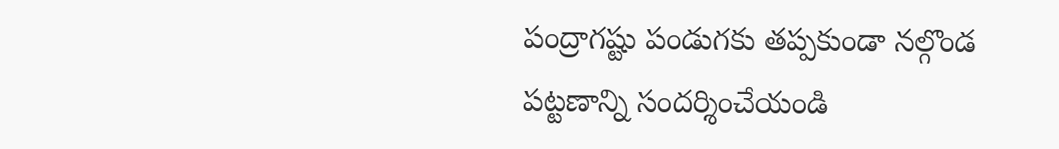పంద్రాగ‌ష్టు పండుగ‌కు త‌ప్ప‌కుండా న‌ల్గొండ ప‌ట్ట‌ణాన్ని సంద‌ర్శించేయండి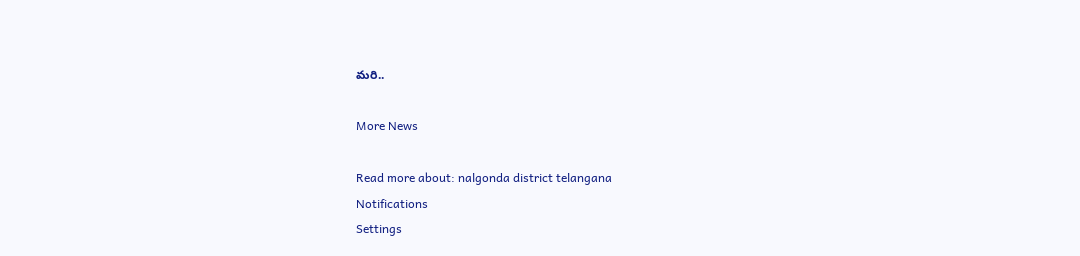మ‌రి..

More News

Read more about: nalgonda district telangana
Notifications
Settings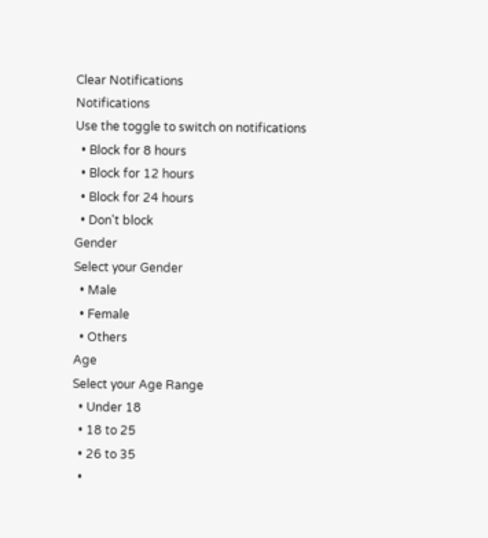Clear Notifications
Notifications
Use the toggle to switch on notifications
  • Block for 8 hours
  • Block for 12 hours
  • Block for 24 hours
  • Don't block
Gender
Select your Gender
  • Male
  • Female
  • Others
Age
Select your Age Range
  • Under 18
  • 18 to 25
  • 26 to 35
  •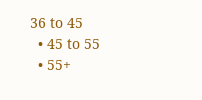36 to 45
  • 45 to 55
  • 55+